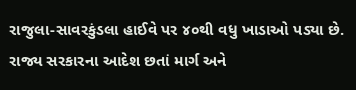રાજુલા-સાવરકુંડલા હાઈવે પર ૪૦થી વધુ ખાડાઓ પડ્યા છે. રાજ્ય સરકારના આદેશ છતાં માર્ગ અને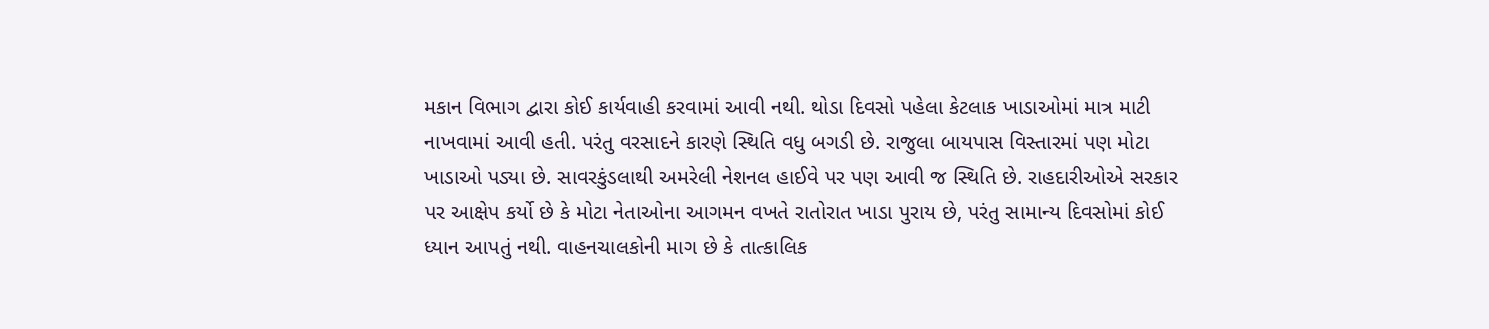મકાન વિભાગ દ્વારા કોઈ કાર્યવાહી કરવામાં આવી નથી. થોડા દિવસો પહેલા કેટલાક ખાડાઓમાં માત્ર માટી નાખવામાં આવી હતી. પરંતુ વરસાદને કારણે સ્થિતિ વધુ બગડી છે. રાજુલા બાયપાસ વિસ્તારમાં પણ મોટા ખાડાઓ પડ્યા છે. સાવરકુંડલાથી અમરેલી નેશનલ હાઈવે પર પણ આવી જ સ્થિતિ છે. રાહદારીઓએ સરકાર પર આક્ષેપ કર્યો છે કે મોટા નેતાઓના આગમન વખતે રાતોરાત ખાડા પુરાય છે, પરંતુ સામાન્ય દિવસોમાં કોઈ ધ્યાન આપતું નથી. વાહનચાલકોની માગ છે કે તાત્કાલિક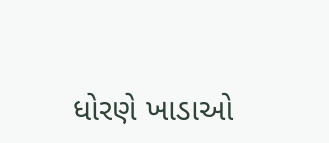ધોરણે ખાડાઓ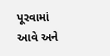પૂરવામાં આવે અને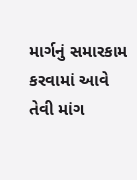માર્ગનું સમારકામ કરવામાં આવે તેવી માંગ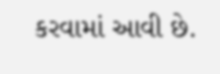કરવામાં આવી છે.